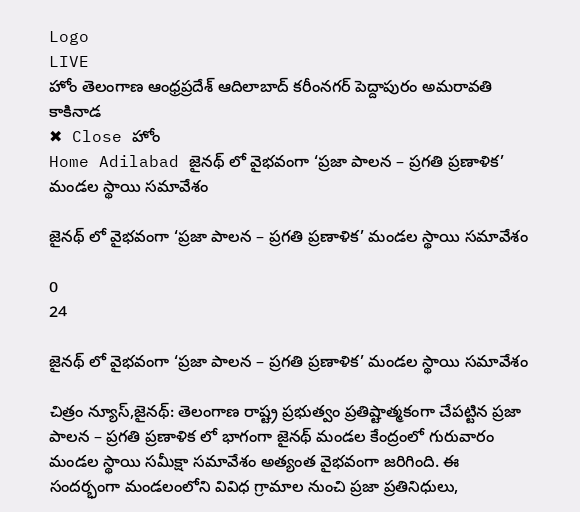Logo
LIVE
హోం తెలంగాణ ఆంధ్రప్రదేశ్ ఆదిలాబాద్ కరీంనగర్ పెద్దాపురం అమరావతి కాకినాడ
✖ Close హోం
Home Adilabad జైనథ్ లో వైభవంగా ‘ప్రజా పాలన – ప్రగతి ప్రణాళిక’ మండల స్థాయి సమావేశం

జైనథ్ లో వైభవంగా ‘ప్రజా పాలన – ప్రగతి ప్రణాళిక’ మండల స్థాయి సమావేశం

0
24

జైనథ్ లో వైభవంగా ‘ప్రజా పాలన – ప్రగతి ప్రణాళిక’ మండల స్థాయి సమావేశం

చిత్రం న్యూస్,జైనథ్: తెలంగాణ రాష్ట్ర ప్రభుత్వం ప్రతిష్టాత్మకంగా చేపట్టిన ప్రజా పాలన – ప్రగతి ప్రణాళిక లో భాగంగా జైనథ్ మండల కేంద్రంలో గురువారం మండల స్థాయి సమీక్షా సమావేశం అత్యంత వైభవంగా జరిగింది. ఈ సందర్భంగా మండలంలోని వివిధ గ్రామాల నుంచి ప్రజా ప్రతినిధులు,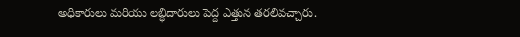అధికారులు మరియు లబ్ధిదారులు పెద్ద ఎత్తున తరలివచ్చారు.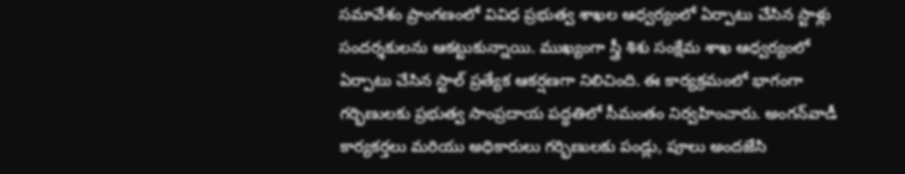సమావేశం ప్రాంగణంలో వివిధ ప్రభుత్వ శాఖల ఆధ్వర్యంలో ఏర్పాటు చేసిన స్టాళ్లు సందర్శకులను ఆకట్టుకున్నాయి. ముఖ్యంగా స్త్రీ శిశు సంక్షేమ శాఖ ఆధ్వర్యంలో ఏర్పాటు చేసిన స్టాల్ ప్రత్యేక ఆకర్షణగా నిలిచింది. ఈ కార్యక్రమంలో భాగంగా గర్భిణులకు ప్రభుత్వ సాంప్రదాయ పద్ధతిలో సీమంతం నిర్వహించారు. అంగన్‌వాడీ కార్యకర్తలు మరియు అధికారులు గర్భిణులకు పండ్లు, పూలు అందజేసి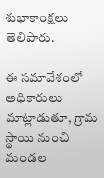శుభాకాంక్షలు తెలిపారు.

ఈ సమావేశంలో అధికారులు మాట్లాడుతూ, గ్రామ స్థాయి నుంచి మండల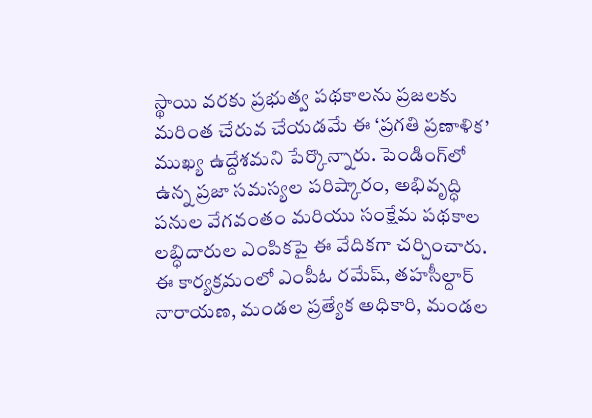స్థాయి వరకు ప్రభుత్వ పథకాలను ప్రజలకు మరింత చేరువ చేయడమే ఈ ‘ప్రగతి ప్రణాళిక’ ముఖ్య ఉద్దేశమని పేర్కొన్నారు. పెండింగ్‌లో ఉన్న ప్రజా సమస్యల పరిష్కారం, అభివృద్ధి పనుల వేగవంతం మరియు సంక్షేమ పథకాల లబ్ధిదారుల ఎంపికపై ఈ వేదికగా చర్చించారు. ఈ కార్యక్రమంలో ఎంపీఓ రమేష్, తహసీల్దార్ నారాయణ, మండల ప్రత్యేక అధికారి, మండల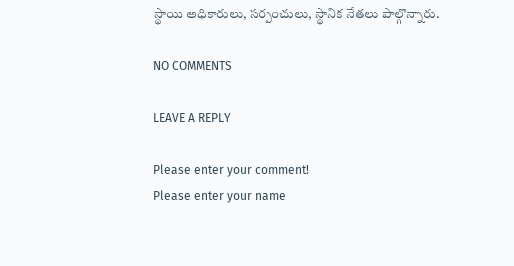స్థాయి అధికారులు, సర్పంచులు, స్థానిక నేతలు పాల్గొన్నారు.

NO COMMENTS

LEAVE A REPLY

Please enter your comment!
Please enter your name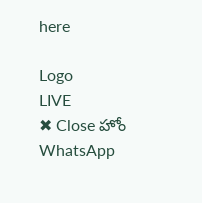here

Logo
LIVE
✖ Close హోం
WhatsApp